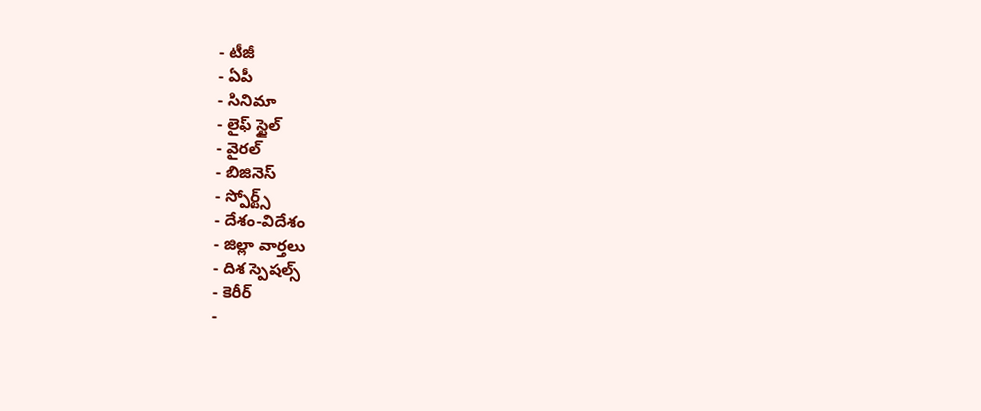- టీజీ
- ఏపీ
- సినిమా
- లైఫ్ స్టైల్
- వైరల్
- బిజినెస్
- స్పోర్ట్స్
- దేశం-విదేశం
- జిల్లా వార్తలు
- దిశ స్పెషల్స్
- కెరీర్
-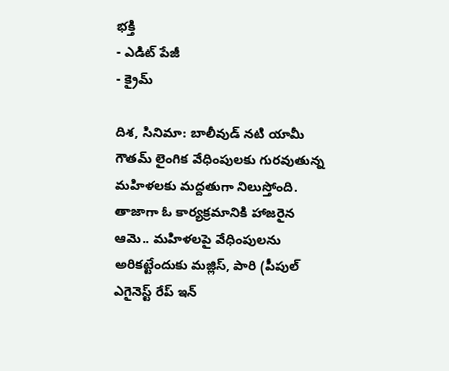భక్తి
- ఎడిట్ పేజీ
- క్రైమ్

దిశ, సినిమా: బాలీవుడ్ నటి యామీ గౌతమ్ లైంగిక వేధింపులకు గురవుతున్న మహిళలకు మద్దతుగా నిలుస్తోంది. తాజాగా ఓ కార్యక్రమానికి హాజరైన ఆమె.. మహిళలపై వేధింపులను అరికట్టేందుకు మజ్లిస్, పారి (పీపుల్ ఎగైనెస్ట్ రేప్ ఇన్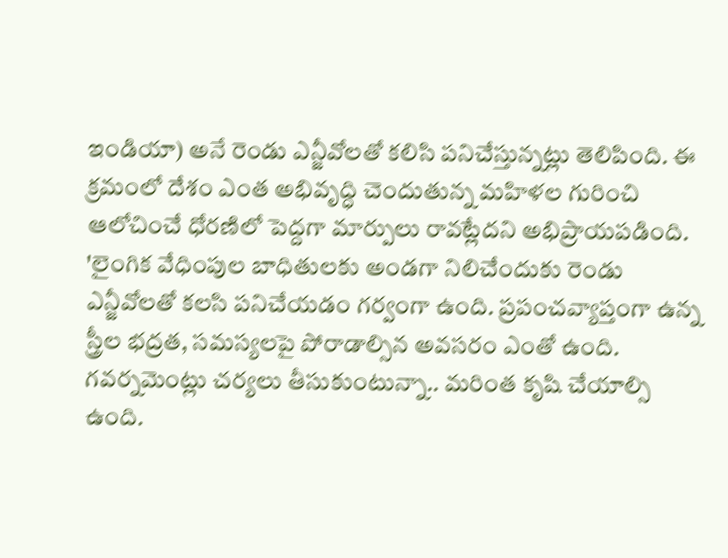ఇండియా) అనే రెండు ఎన్జీవోలతో కలిసి పనిచేస్తున్నట్లు తెలిపింది. ఈ క్రమంలో దేశం ఎంత అభివృద్ధి చెందుతున్న మహిళల గురించి ఆలోచించే ధోరణిలో పెద్దగా మార్పులు రావట్లేదని అభిప్రాయపడింది.
'లైంగిక వేధింపుల బాధితులకు అండగా నిలిచేందుకు రెండు ఎన్జీవోలతో కలసి పనిచేయడం గర్వంగా ఉంది. ప్రపంచవ్యాప్తంగా ఉన్న స్త్రీల భద్రత, సమస్యలపై పోరాడాల్సిన అవసరం ఎంతో ఉంది. గవర్నమెంట్లు చర్యలు తీసుకుంటున్నా.. మరింత కృషి చేయాల్సి ఉంది.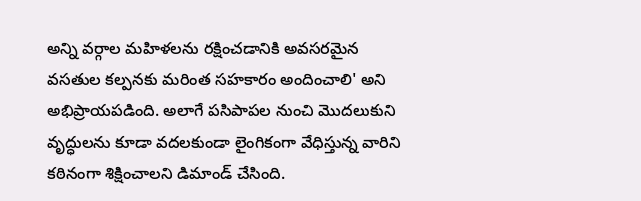అన్ని వర్గాల మహిళలను రక్షించడానికి అవసరమైన వసతుల కల్పనకు మరింత సహకారం అందించాలి' అని అభిప్రాయపడింది. అలాగే పసిపాపల నుంచి మొదలుకుని వృద్ధులను కూడా వదలకుండా లైంగికంగా వేధిస్తున్న వారిని కఠినంగా శిక్షించాలని డిమాండ్ చేసింది.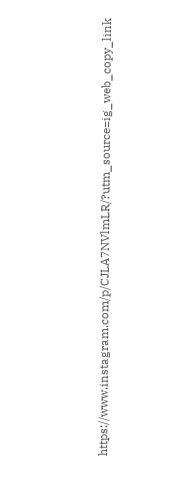https://www.instagram.com/p/CJLA7NVlmLR/?utm_source=ig_web_copy_link